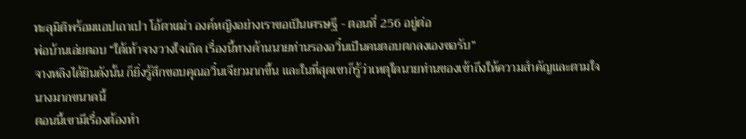ทะลุมิติพร้อมแอปเถาเปา โอ้ตาเฒ่า องค์หญิงอย่างเราขอเป็นเศรษฐี - ตอนที่ 256 อยู่ต่อ
พ่อบ้านเอ่ยตอบ “ใต้เท้าจางวางใจเถิด เรื่องนี้ทางด้านนายท่านรองอวิ๋นเป็นคนตอบตกลงเองขอรับ”
จางหลิงได้ยินดังนั้น ก็ยิ่งรู้สึกขอบคุณอวิ๋นเจียวมากขึ้น และในที่สุดเขาก็รู้ว่าเหตุใดนายท่านของเข้าถึงให้ความสำคัญและตามใจนางมากขนาดนี้
ตอนนี้เขามีเรื่องต้องทำ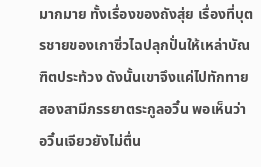มากมาย ทั้งเรื่องของถังสุ่ย เรื่องที่บุตรชายของเกาซิ่วไฉปลุกปั่นให้เหล่าบัณฑิตประท้วง ดังนั้นเขาจึงแค่ไปทักทายสองสามีภรรยาตระกูลอวิ๋น พอเห็นว่าอวิ๋นเจียวยังไม่ตื่น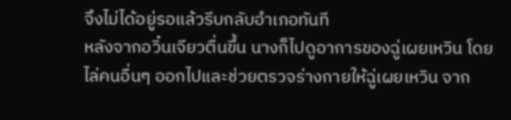จึงไม่ได้อยู่รอแล้วรีบกลับอำเภอทันที
หลังจากอวิ๋นเจียวตื่นขึ้น นางก็ไปดูอาการของฉู่เผยเหวิน โดยไล่คนอื่นๆ ออกไปและช่วยตรวจร่างกายให้ฉู่เผยเหวิน จาก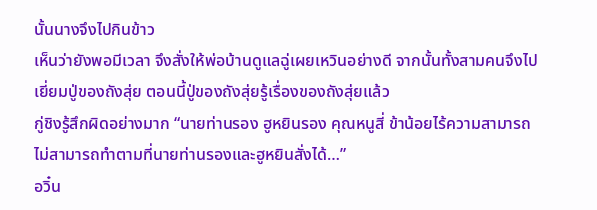นั้นนางจึงไปกินข้าว
เห็นว่ายังพอมีเวลา จึงสั่งให้พ่อบ้านดูแลฉู่เผยเหวินอย่างดี จากนั้นทั้งสามคนจึงไปเยี่ยมปู่ของถังสุ่ย ตอนนี้ปู่ของถังสุ่ยรู้เรื่องของถังสุ่ยแล้ว
กู่ชิงรู้สึกผิดอย่างมาก “นายท่านรอง ฮูหยินรอง คุณหนูสี่ ข้าน้อยไร้ความสามารถ ไม่สามารถทำตามที่นายท่านรองและฮูหยินสั่งได้…”
อวิ๋น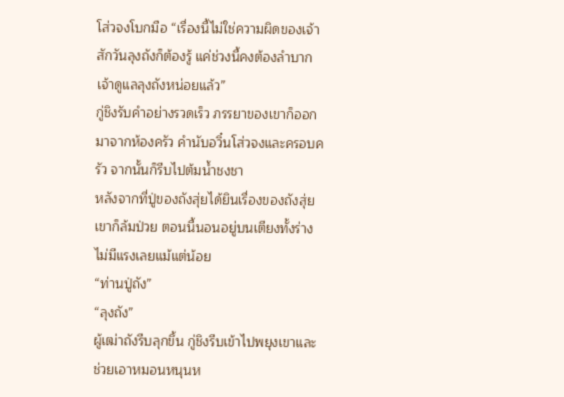โส่วจงโบกมือ “เรื่องนี้ไม่ใช่ความผิดของเจ้า สักวันลุงถังก็ต้องรู้ แค่ช่วงนี้คงต้องลำบากเจ้าดูแลลุงถังหน่อยแล้ว”
กู่ชิงรับคำอย่างรวดเร็ว ภรรยาของเขาก็ออกมาจากห้องครัว คำนับอวิ๋นโส่วจงและครอบครัว จากนั้นก็รีบไปต้มน้ำชงชา
หลังจากที่ปู่ของถังสุ่ยได้ยินเรื่องของถังสุ่ย เขาก็ล้มป่วย ตอนนี้นอนอยู่บนเตียงทั้งร่างไม่มีแรงเลยแม้แต่น้อย
“ท่านปู่ถัง”
“ลุงถัง”
ผู้เฒ่าถังรีบลุกขึ้น กู่ชิงรีบเข้าไปพยุงเขาและช่วยเอาหมอนหนุนห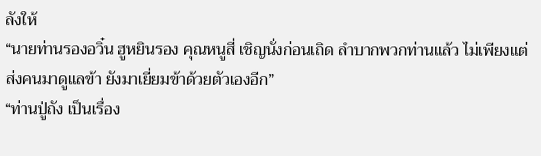ลังให้
“นายท่านรองอวิ๋น ฮูหยินรอง คุณหนูสี่ เชิญนั่งก่อนเถิด ลำบากพวกท่านแล้ว ไม่เพียงแต่ส่งคนมาดูแลข้า ยังมาเยี่ยมข้าด้วยตัวเองอีก”
“ท่านปู่ถัง เป็นเรื่อง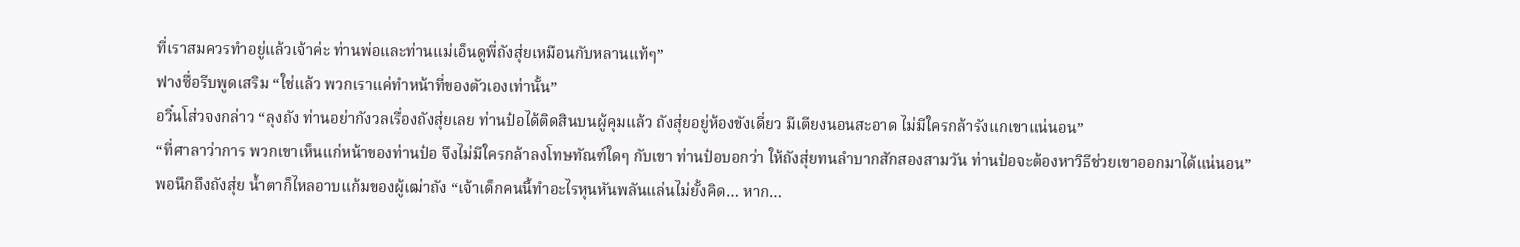ที่เราสมควรทำอยู่แล้วเจ้าค่ะ ท่านพ่อและท่านแม่เอ็นดูพี่ถังสุ่ยเหมือนกับหลานแท้ๆ”
ฟางซื่อรีบพูดเสริม “ใช่แล้ว พวกเราแค่ทำหน้าที่ของตัวเองเท่านั้น”
อวิ๋นโส่วจงกล่าว “ลุงถัง ท่านอย่ากังวลเรื่องถังสุ่ยเลย ท่านป๋อได้ติดสินบนผู้คุมแล้ว ถังสุ่ยอยู่ห้องขังเดี่ยว มีเตียงนอนสะอาด ไม่มีใครกล้ารังแกเขาแน่นอน”
“ที่ศาลาว่าการ พวกเขาเห็นแก่หน้าของท่านป๋อ จึงไม่มีใครกล้าลงโทษทัณฑ์ใดๆ กับเขา ท่านป๋อบอกว่า ให้ถังสุ่ยทนลำบากสักสองสามวัน ท่านป๋อจะต้องหาวิธีช่วยเขาออกมาได้แน่นอน”
พอนึกถึงถังสุ่ย น้ำตาก็ไหลอาบแก้มของผู้เฒ่าถัง “เจ้าเด็กคนนี้ทำอะไรหุนหันพลันแล่นไม่ยั้งคิด… หาก…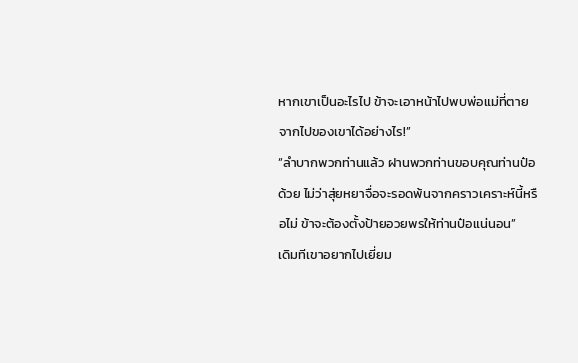หากเขาเป็นอะไรไป ข้าจะเอาหน้าไปพบพ่อแม่ที่ตายจากไปของเขาได้อย่างไร!”
“ลำบากพวกท่านแล้ว ฝานพวกท่านขอบคุณท่านป๋อด้วย ไม่ว่าสุ่ยหยาจื่อจะรอดพ้นจากคราวเคราะห์นี้หรือไม่ ข้าจะต้องตั้งป้ายอวยพรให้ท่านป๋อแน่นอน”
เดิมทีเขาอยากไปเยี่ยม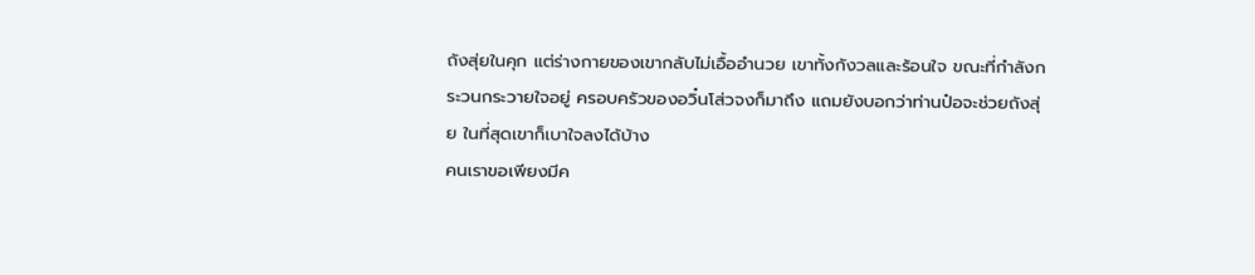ถังสุ่ยในคุก แต่ร่างกายของเขากลับไม่เอื้ออำนวย เขาทั้งกังวลและร้อนใจ ขณะที่กำลังกระวนกระวายใจอยู่ ครอบครัวของอวิ๋นโส่วจงก็มาถึง แถมยังบอกว่าท่านป๋อจะช่วยถังสุ่ย ในที่สุดเขาก็เบาใจลงได้บ้าง
คนเราขอเพียงมีค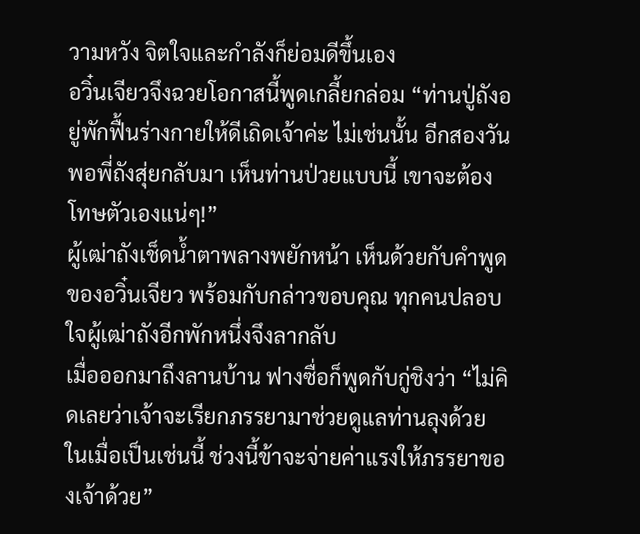วามหวัง จิตใจและกำลังก็ย่อมดีขึ้นเอง
อวิ๋นเจียวจึงฉวยโอกาสนี้พูดเกลี้ยกล่อม “ท่านปู่ถังอยู่พักฟื้นร่างกายให้ดีเถิดเจ้าค่ะ ไม่เช่นนั้น อีกสองวัน พอพี่ถังสุ่ยกลับมา เห็นท่านป่วยแบบนี้ เขาจะต้องโทษตัวเองแน่ๆ!”
ผู้เฒ่าถังเช็ดน้ำตาพลางพยักหน้า เห็นด้วยกับคำพูดของอวิ๋นเจียว พร้อมกับกล่าวขอบคุณ ทุกคนปลอบใจผู้เฒ่าถังอีกพักหนึ่งจึงลากลับ
เมื่อออกมาถึงลานบ้าน ฟางซื่อก็พูดกับกู่ชิงว่า “ไม่คิดเลยว่าเจ้าจะเรียกภรรยามาช่วยดูแลท่านลุงด้วย ในเมื่อเป็นเช่นนี้ ช่วงนี้ข้าจะจ่ายค่าแรงให้ภรรยาของเจ้าด้วย”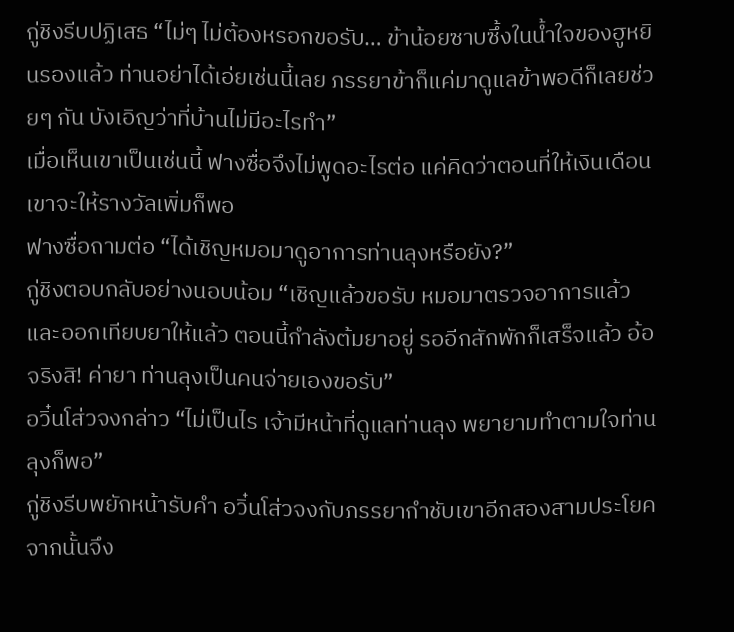กู่ชิงรีบปฏิเสธ “ไม่ๆ ไม่ต้องหรอกขอรับ… ข้าน้อยซาบซึ้งในน้ำใจของฮูหยินรองแล้ว ท่านอย่าได้เอ่ยเช่นนี้เลย ภรรยาข้าก็แค่มาดูแลข้าพอดีก็เลยช่วยๆ กัน บังเอิญว่าที่บ้านไม่มีอะไรทำ”
เมื่อเห็นเขาเป็นเช่นนี้ ฟางซื่อจึงไม่พูดอะไรต่อ แค่คิดว่าตอนที่ให้เงินเดือนเขาจะให้รางวัลเพิ่มก็พอ
ฟางซื่อถามต่อ “ได้เชิญหมอมาดูอาการท่านลุงหรือยัง?”
กู่ชิงตอบกลับอย่างนอบน้อม “เชิญแล้วขอรับ หมอมาตรวจอาการแล้ว และออกเทียบยาให้แล้ว ตอนนี้กำลังต้มยาอยู่ รออีกสักพักก็เสร็จแล้ว อ้อจริงสิ! ค่ายา ท่านลุงเป็นคนจ่ายเองขอรับ”
อวิ๋นโส่วจงกล่าว “ไม่เป็นไร เจ้ามีหน้าที่ดูแลท่านลุง พยายามทำตามใจท่านลุงก็พอ”
กู่ชิงรีบพยักหน้ารับคำ อวิ๋นโส่วจงกับภรรยากำชับเขาอีกสองสามประโยค จากนั้นจึง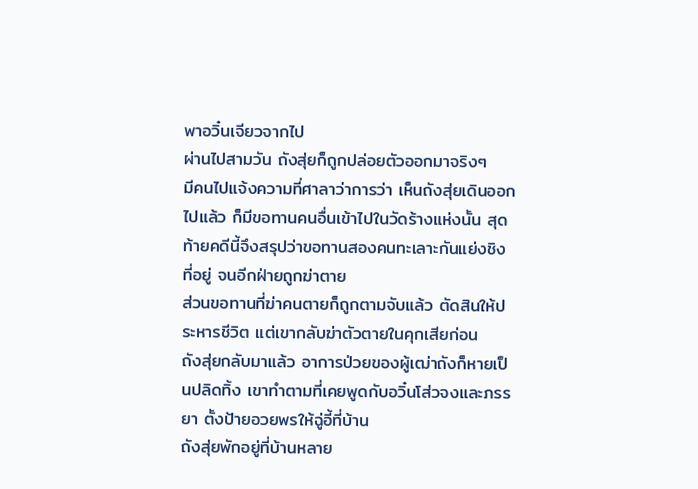พาอวิ๋นเจียวจากไป
ผ่านไปสามวัน ถังสุ่ยก็ถูกปล่อยตัวออกมาจริงๆ
มีคนไปแจ้งความที่ศาลาว่าการว่า เห็นถังสุ่ยเดินออกไปแล้ว ก็มีขอทานคนอื่นเข้าไปในวัดร้างแห่งนั้น สุดท้ายคดีนี้จึงสรุปว่าขอทานสองคนทะเลาะกันแย่งชิงที่อยู่ จนอีกฝ่ายถูกฆ่าตาย
ส่วนขอทานที่ฆ่าคนตายก็ถูกตามจับแล้ว ตัดสินให้ประหารชีวิต แต่เขากลับฆ่าตัวตายในคุกเสียก่อน
ถังสุ่ยกลับมาแล้ว อาการป่วยของผู้เฒ่าถังก็หายเป็นปลิดทิ้ง เขาทำตามที่เคยพูดกับอวิ๋นโส่วจงและภรรยา ตั้งป้ายอวยพรให้ฉู่อี้ที่บ้าน
ถังสุ่ยพักอยู่ที่บ้านหลาย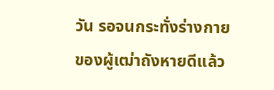วัน รอจนกระทั่งร่างกายของผู้เฒ่าถังหายดีแล้ว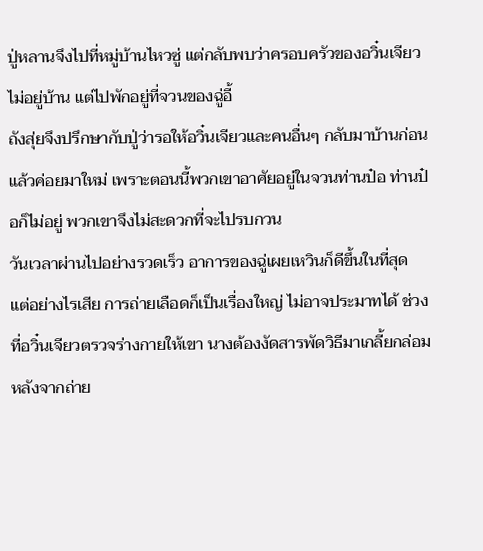ปู่หลานจึงไปที่หมู่บ้านไหวซู่ แต่กลับพบว่าครอบครัวของอวิ๋นเจียวไม่อยู่บ้าน แต่ไปพักอยู่ที่จวนของฉู่อี้
ถังสุ่ยจึงปรึกษากับปู่ว่ารอให้อวิ๋นเจียวและคนอื่นๆ กลับมาบ้านก่อนแล้วค่อยมาใหม่ เพราะตอนนี้พวกเขาอาศัยอยู่ในจวนท่านป๋อ ท่านป๋อก็ไม่อยู่ พวกเขาจึงไม่สะดวกที่จะไปรบกวน
วันเวลาผ่านไปอย่างรวดเร็ว อาการของฉู่เผยเหวินก็ดีขึ้นในที่สุด แต่อย่างไรเสีย การถ่ายเลือดก็เป็นเรื่องใหญ่ ไม่อาจประมาทได้ ช่วงที่อวิ๋นเจียวตรวจร่างกายให้เขา นางต้องงัดสารพัดวิธีมาเกลี้ยกล่อม
หลังจากถ่าย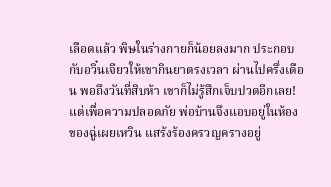เลือดแล้ว พิษในร่างกายก็น้อยลงมาก ประกอบกับอวิ๋นเจียวให้เขากินยาตรงเวลา ผ่านไปครึ่งเดือน พอถึงวันที่สิบห้า เขาก็ไม่รู้สึกเจ็บปวดอีกเลย! แต่เพื่อความปลอดภัย พ่อบ้านจึงแอบอยู่ในห้องของฉู่เผยเหวิน แสร้งร้องครวญครางอยู่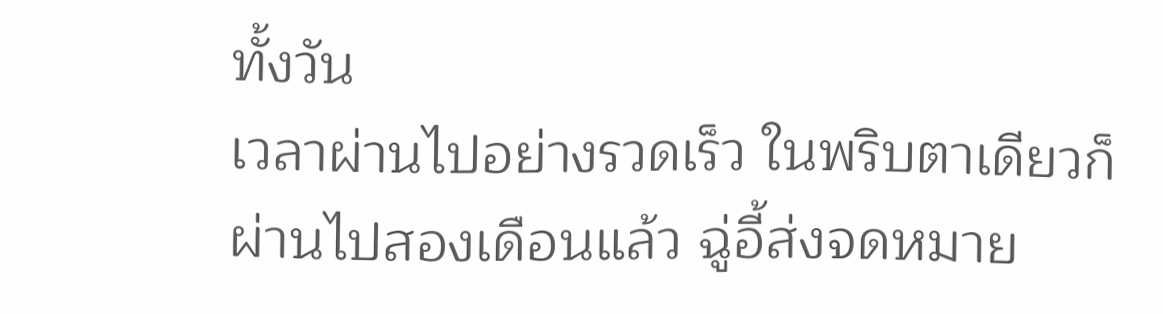ทั้งวัน
เวลาผ่านไปอย่างรวดเร็ว ในพริบตาเดียวก็ผ่านไปสองเดือนแล้ว ฉู่อี้ส่งจดหมาย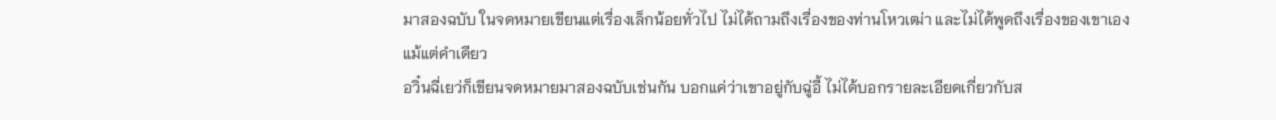มาสองฉบับ ในจดหมายเขียนแต่เรื่องเล็กน้อยทั่วไป ไม่ได้ถามถึงเรื่องของท่านโหวเฒ่า และไม่ได้พูดถึงเรื่องของเขาเองแม้แต่คำเดียว
อวิ๋นฉี่เยว่ก็เขียนจดหมายมาสองฉบับเช่นกัน บอกแค่ว่าเขาอยู่กับฉู่อี้ ไม่ได้บอกรายละเอียดเกี่ยวกับส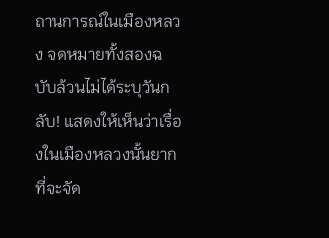ถานการณ์ในเมืองหลวง จดหมายทั้งสองฉบับล้วนไม่ได้ระบุวันกลับ! แสดงให้เห็นว่าเรื่องในเมืองหลวงนั้นยากที่จะจัด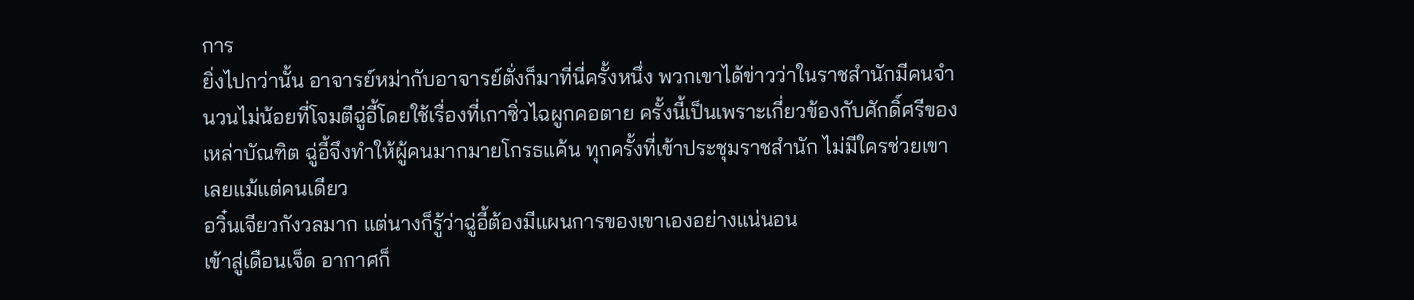การ
ยิ่งไปกว่านั้น อาจารย์หม่ากับอาจารย์ตั่งก็มาที่นี่ครั้งหนึ่ง พวกเขาได้ข่าวว่าในราชสำนักมีคนจำนวนไม่น้อยที่โจมตีฉู่อี้โดยใช้เรื่องที่เกาซิ่วไฉผูกคอตาย ครั้งนี้เป็นเพราะเกี่ยวข้องกับศักดิ์ศรีของเหล่าบัณฑิต ฉู่อี้จึงทำให้ผู้คนมากมายโกรธแค้น ทุกครั้งที่เข้าประชุมราชสำนัก ไม่มีใครช่วยเขาเลยแม้แต่คนเดียว
อวิ๋นเจียวกังวลมาก แต่นางก็รู้ว่าฉู่อี้ต้องมีแผนการของเขาเองอย่างแน่นอน
เข้าสู่เดือนเจ็ด อากาศก็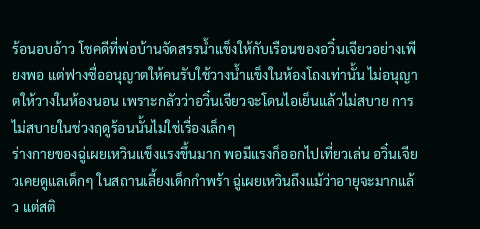ร้อนอบอ้าว โชคดีที่พ่อบ้านจัดสรรน้ำแข็งให้กับเรือนของอวิ๋นเจียวอย่างเพียงพอ แต่ฟางซื่ออนุญาตให้คนรับใช้วางน้ำแข็งในห้องโถงเท่านั้น ไม่อนุญาตให้วางในห้องนอน เพราะกลัวว่าอวิ๋นเจียวจะโดนไอเย็นแล้วไม่สบาย การไม่สบายในช่วงฤดูร้อนนั้นไม่ใช่เรื่องเล็กๆ
ร่างกายของฉู่เผยเหวินแข็งแรงขึ้นมาก พอมีแรงก็ออกไปเที่ยวเล่น อวิ๋นเจียวเคยดูแลเด็กๆ ในสถานเลี้ยงเด็กกำพร้า ฉู่เผยเหวินถึงแม้ว่าอายุจะมากแล้ว แต่สติ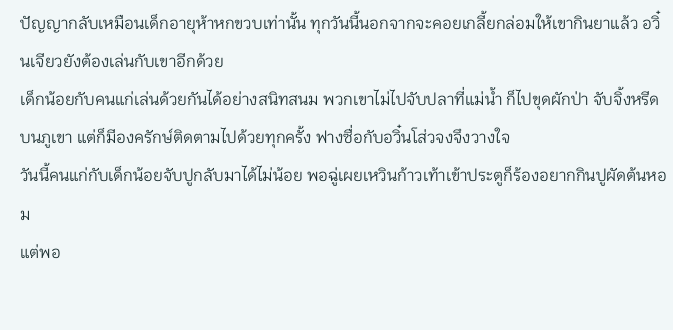ปัญญากลับเหมือนเด็กอายุห้าหกขวบเท่านั้น ทุกวันนี้นอกจากจะคอยเกลี้ยกล่อมให้เขากินยาแล้ว อวิ๋นเจียวยังต้องเล่นกับเขาอีกด้วย
เด็กน้อยกับคนแก่เล่นด้วยกันได้อย่างสนิทสนม พวกเขาไม่ไปจับปลาที่แม่น้ำ ก็ไปขุดผักป่า จับจิ้งหรีดบนภูเขา แต่ก็มีองครักษ์ติดตามไปด้วยทุกครั้ง ฟางซื่อกับอวิ๋นโส่วจงจึงวางใจ
วันนี้คนแก่กับเด็กน้อยจับปูกลับมาได้ไม่น้อย พอฉู่เผยเหวินก้าวเท้าเข้าประตูก็ร้องอยากกินปูผัดต้นหอม
แต่พอ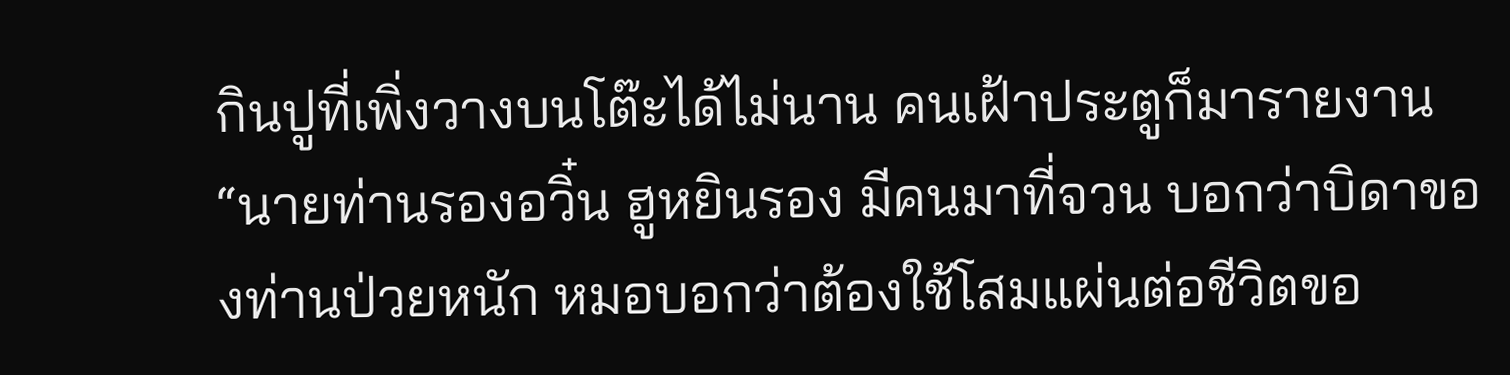กินปูที่เพิ่งวางบนโต๊ะได้ไม่นาน คนเฝ้าประตูก็มารายงาน “นายท่านรองอวิ๋น ฮูหยินรอง มีคนมาที่จวน บอกว่าบิดาของท่านป่วยหนัก หมอบอกว่าต้องใช้โสมแผ่นต่อชีวิตขอ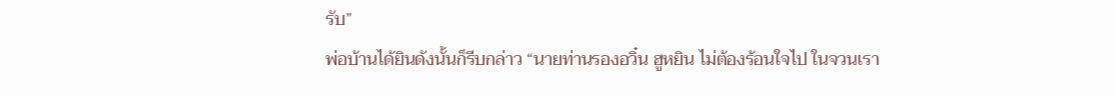รับ”
พ่อบ้านได้ยินดังนั้นก็รีบกล่าว “นายท่านรองอวิ๋น ฮูหยิน ไม่ต้องร้อนใจไป ในจวนเรา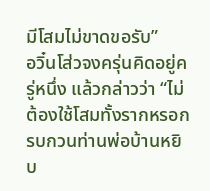มีโสมไม่ขาดขอรับ”
อวิ๋นโส่วจงครุ่นคิดอยู่ครู่หนึ่ง แล้วกล่าวว่า “ไม่ต้องใช้โสมทั้งรากหรอก รบกวนท่านพ่อบ้านหยิบ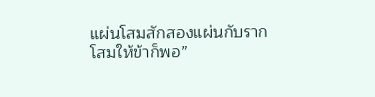แผ่นโสมสักสองแผ่นกับรากโสมให้ข้าก็พอ”